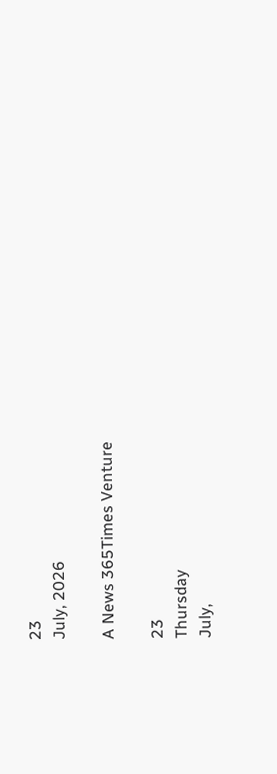23
July, 2026

A News 365Times Venture

23
Thursday
July,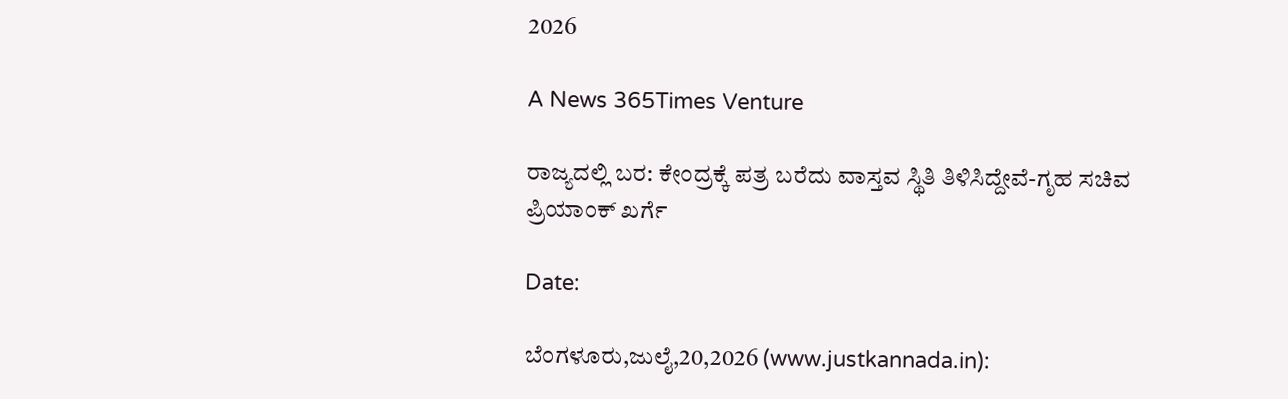2026

A News 365Times Venture

ರಾಜ್ಯದಲ್ಲಿ ಬರ: ಕೇಂದ್ರಕ್ಕೆ ಪತ್ರ ಬರೆದು ವಾಸ್ತವ ಸ್ಥಿತಿ ತಿಳಿಸಿದ್ದೇವೆ-ಗೃಹ ಸಚಿವ ಪ್ರಿಯಾಂಕ್ ಖರ್ಗೆ

Date:

ಬೆಂಗಳೂರು,ಜುಲೈ,20,2026 (www.justkannada.in):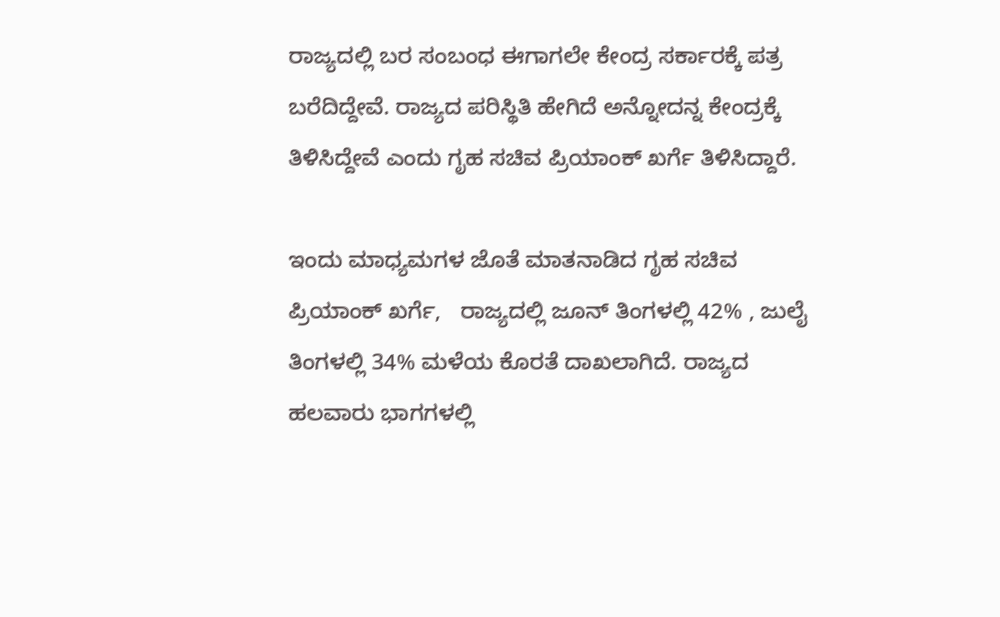ರಾಜ್ಯದಲ್ಲಿ ಬರ ಸಂಬಂಧ ಈಗಾಗಲೇ ಕೇಂದ್ರ ಸರ್ಕಾರಕ್ಕೆ ಪತ್ರ ಬರೆದಿದ್ದೇವೆ. ರಾಜ್ಯದ ಪರಿಸ್ಥಿತಿ ಹೇಗಿದೆ ಅನ್ನೋದನ್ನ ಕೇಂದ್ರಕ್ಕೆ ತಿಳಿಸಿದ್ದೇವೆ ಎಂದು ಗೃಹ ಸಚಿವ ಪ್ರಿಯಾಂಕ್ ಖರ್ಗೆ ತಿಳಿಸಿದ್ದಾರೆ.

ಇಂದು ಮಾಧ್ಯಮಗಳ ಜೊತೆ ಮಾತನಾಡಿದ ಗೃಹ ಸಚಿವ ಪ್ರಿಯಾಂಕ್ ಖರ್ಗೆ,   ರಾಜ್ಯದಲ್ಲಿ ಜೂನ್ ತಿಂಗಳಲ್ಲಿ 42% , ಜುಲೈ ತಿಂಗಳಲ್ಲಿ 34% ಮಳೆಯ ಕೊರತೆ ದಾಖಲಾಗಿದೆ. ರಾಜ್ಯದ ಹಲವಾರು ಭಾಗಗಳಲ್ಲಿ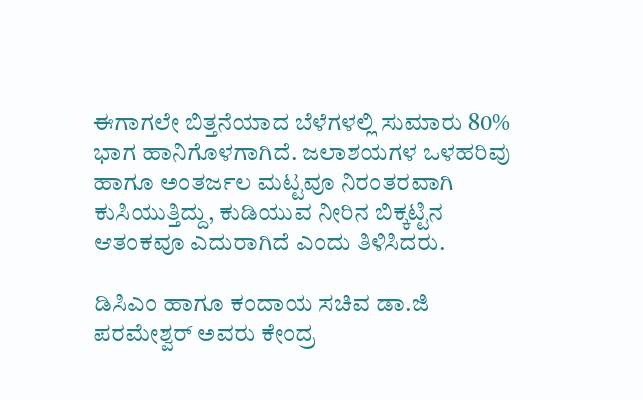ಈಗಾಗಲೇ ಬಿತ್ತನೆಯಾದ ಬೆಳೆಗಳಲ್ಲಿ ಸುಮಾರು 80% ಭಾಗ ಹಾನಿಗೊಳಗಾಗಿದೆ. ಜಲಾಶಯಗಳ ಒಳಹರಿವು ಹಾಗೂ ಅಂತರ್ಜಲ ಮಟ್ಟವೂ ನಿರಂತರವಾಗಿ ಕುಸಿಯುತ್ತಿದ್ದು, ಕುಡಿಯುವ ನೀರಿನ ಬಿಕ್ಕಟ್ಟಿನ ಆತಂಕವೂ ಎದುರಾಗಿದೆ ಎಂದು ತಿಳಿಸಿದರು.

ಡಿಸಿಎಂ ಹಾಗೂ ಕಂದಾಯ ಸಚಿವ ಡಾ.ಜಿ ಪರಮೇಶ್ವರ್ ಅವರು ಕೇಂದ್ರ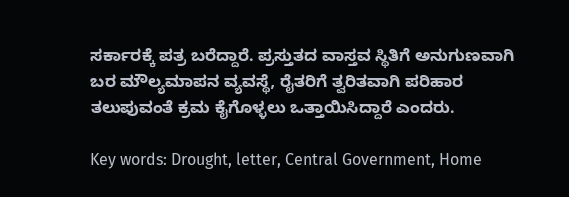ಸರ್ಕಾರಕ್ಕೆ ಪತ್ರ ಬರೆದ್ದಾರೆ. ಪ್ರಸ್ತುತದ ವಾಸ್ತವ ಸ್ಥಿತಿಗೆ ಅನುಗುಣವಾಗಿ ಬರ ಮೌಲ್ಯಮಾಪನ ವ್ಯವಸ್ಥೆ, ರೈತರಿಗೆ ತ್ವರಿತವಾಗಿ ಪರಿಹಾರ ತಲುಪುವಂತೆ ಕ್ರಮ ಕೈಗೊಳ್ಳಲು ಒತ್ತಾಯಿಸಿದ್ದಾರೆ ಎಂದರು.

Key words: Drought, letter, Central Government, Home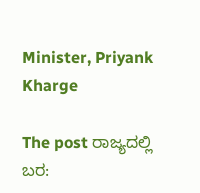Minister, Priyank Kharge

The post ರಾಜ್ಯದಲ್ಲಿ ಬರ: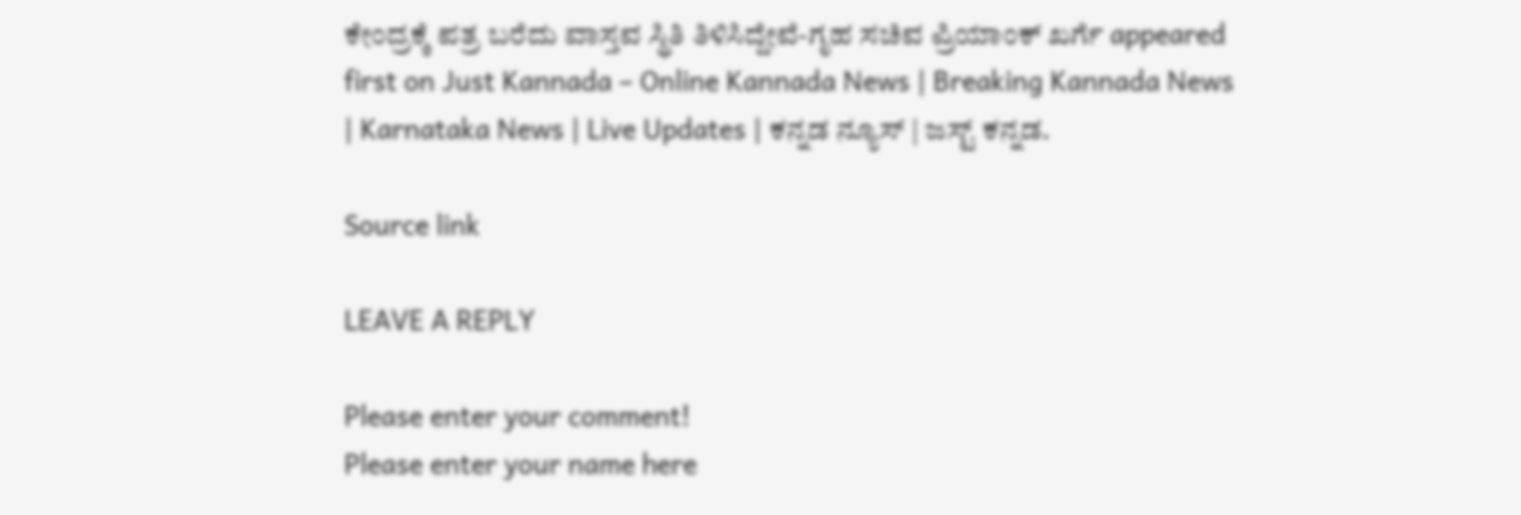ಕೇಂದ್ರಕ್ಕೆ ಪತ್ರ ಬರೆದು ವಾಸ್ತವ ಸ್ಥಿತಿ ತಿಳಿಸಿದ್ದೇವೆ-ಗೃಹ ಸಚಿವ ಪ್ರಿಯಾಂಕ್ ಖರ್ಗೆ appeared first on Just Kannada – Online Kannada News | Breaking Kannada News | Karnataka News | Live Updates | ಕನ್ನಡ ನ್ಯೂಸ್ | ಜಸ್ಟ್ ಕನ್ನಡ.

Source link

LEAVE A REPLY

Please enter your comment!
Please enter your name here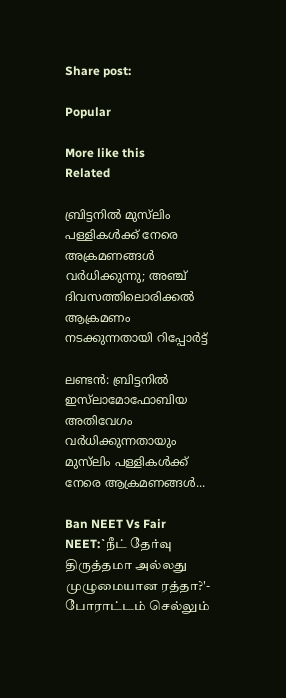Share post:

Popular

More like this
Related

ബ്രിട്ടനില്‍ മുസ്‌ലിം പള്ളികള്‍ക്ക് നേരെ അക്രമണങ്ങള്‍ വര്‍ധിക്കുന്നു; അഞ്ച് ദിവസത്തിലൊരിക്കല്‍ ആക്രമണം നടക്കുന്നതായി റിപ്പോര്‍ട്ട്

ലണ്ടന്‍: ബ്രിട്ടനില്‍ ഇസ്‌ലാമോഫോബിയ അതിവേഗം വര്‍ധിക്കുന്നതായും മുസ്‌ലിം പള്ളികള്‍ക്ക് നേരെ ആക്രമണങ്ങള്‍...

Ban NEET Vs Fair NEET:`நீட் தேர்வு திருத்தமா அல்லது முழுமையான ரத்தா?'- போராட்டம் செல்லும்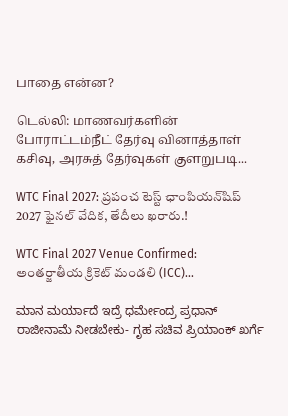பாதை என்ன?

டெல்லி: மாணவர்களின் போராட்டம்நீட் தேர்வு வினாத்தாள் கசிவு, அரசுத் தேர்வுகள் குளறுபடி...

WTC Final 2027: ప్రపంచ టెస్ట్ ఛాంపియన్‌షిప్ 2027 ఫైనల్ వేదిక, తేదీలు ఖరారు.!

WTC Final 2027 Venue Confirmed: అంతర్జాతీయ క్రికెట్ మండలి (ICC)...

ಮಾನ ಮರ್ಯಾದೆ ಇದ್ರೆ ಧರ್ಮೇಂದ್ರ ಪ್ರಧಾನ್ ರಾಜೀನಾಮೆ ನೀಡಬೇಕು- ಗೃಹ ಸಚಿವ ಪ್ರಿಯಾಂಕ್ ಖರ್ಗೆ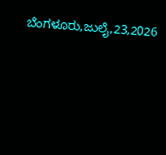ಬೆಂಗಳೂರು,ಜುಲೈ,23,2026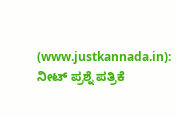(www.justkannada.in): ನೀಟ್ ಪ್ರಶ್ನೆ ಪತ್ರಿಕೆ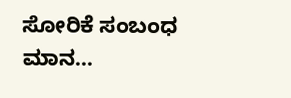ಸೋರಿಕೆ ಸಂಬಂಧ ಮಾನ...